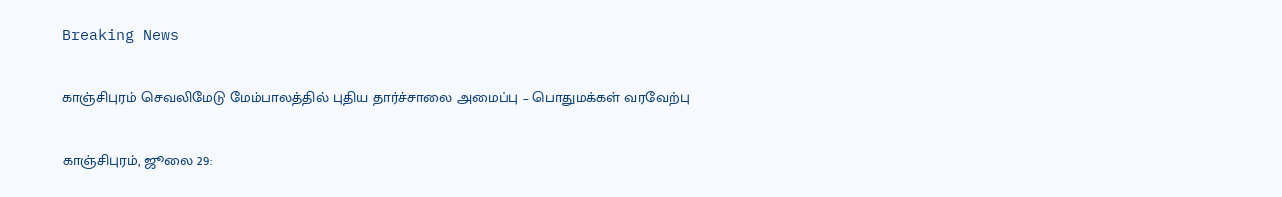Breaking News

காஞ்சிபுரம் செவலிமேடு மேம்பாலத்தில் புதிய தார்ச்சாலை அமைப்பு – பொதுமக்கள் வரவேற்பு

காஞ்சிபுரம், ஜூலை 29: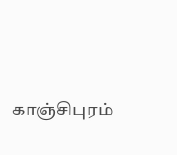காஞ்சிபுரம்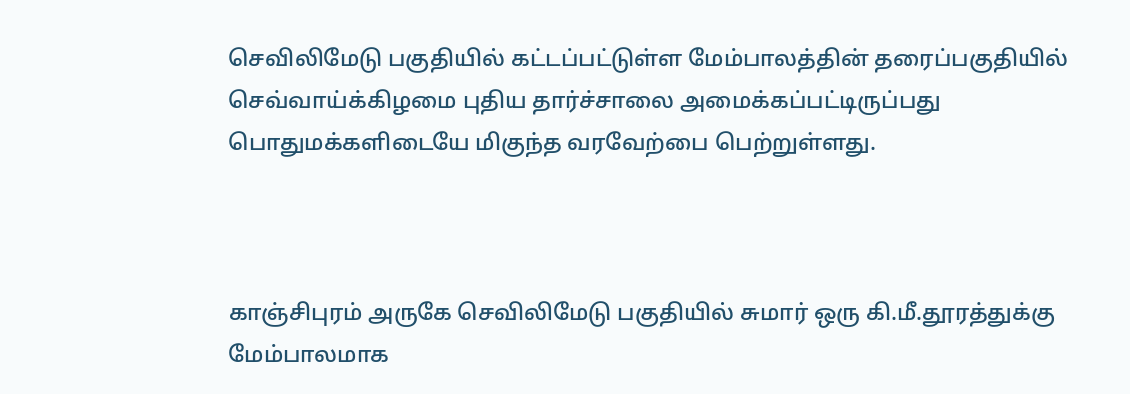செவிலிமேடு பகுதியில் கட்டப்பட்டுள்ள மேம்பாலத்தின் தரைப்பகுதியில் செவ்வாய்க்கிழமை புதிய தார்ச்சாலை அமைக்கப்பட்டிருப்பது பொதுமக்களிடையே மிகுந்த வரவேற்பை பெற்றுள்ளது.



காஞ்சிபுரம் அருகே செவிலிமேடு பகுதியில் சுமார் ஒரு கி.மீ.தூரத்துக்கு மேம்பாலமாக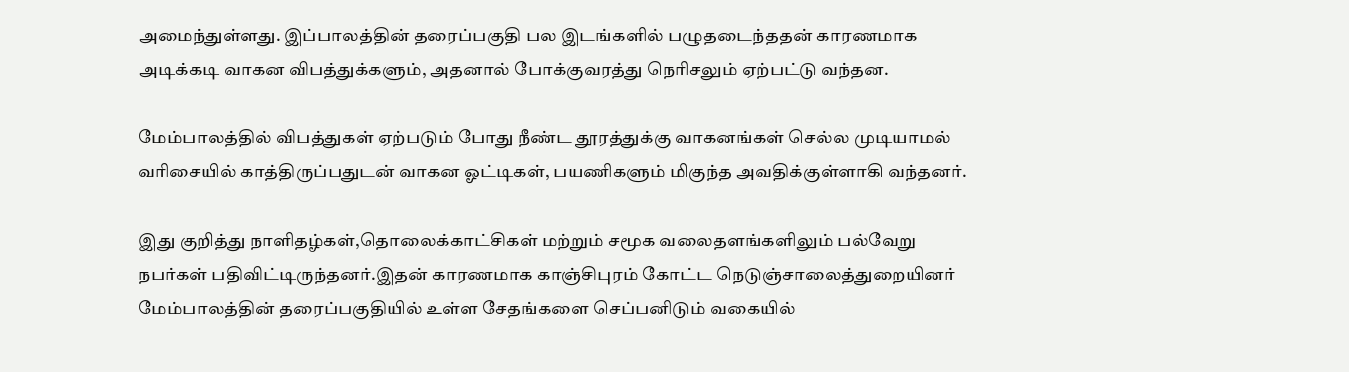அமைந்துள்ளது. இப்பாலத்தின் தரைப்பகுதி பல இடங்களில் பழுதடைந்ததன் காரணமாக அடிக்கடி வாகன விபத்துக்களும், அதனால் போக்குவரத்து நெரிசலும் ஏற்பட்டு வந்தன.

மேம்பாலத்தில் விபத்துகள் ஏற்படும் போது நீண்ட தூரத்துக்கு வாகனங்கள் செல்ல முடியாமல் வரிசையில் காத்திருப்பதுடன் வாகன ஓட்டிகள், பயணிகளும் மிகுந்த அவதிக்குள்ளாகி வந்தனர்.

இது குறித்து நாளிதழ்கள்,தொலைக்காட்சிகள் மற்றும் சமூக வலைதளங்களிலும் பல்வேறு நபர்கள் பதிவிட்டிருந்தனர்.இதன் காரணமாக காஞ்சிபுரம் கோட்ட நெடுஞ்சாலைத்துறையினர் மேம்பாலத்தின் தரைப்பகுதியில் உள்ள சேதங்களை செப்பனிடும் வகையில்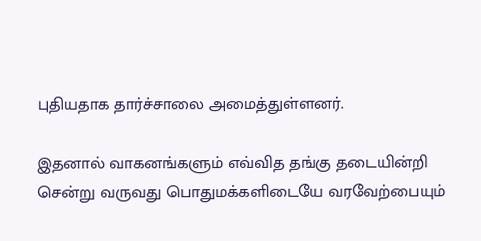புதியதாக தார்ச்சாலை அமைத்துள்ளனர்.

இதனால் வாகனங்களும் எவ்வித தங்கு தடையின்றி சென்று வருவது பொதுமக்களிடையே வரவேற்பையும்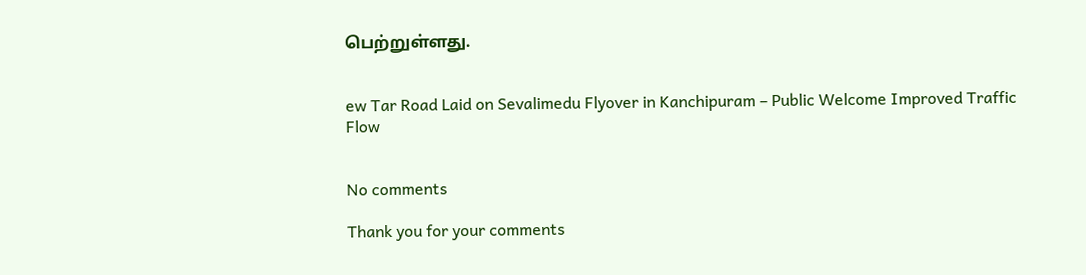பெற்றுள்ளது.


ew Tar Road Laid on Sevalimedu Flyover in Kanchipuram – Public Welcome Improved Traffic Flow


No comments

Thank you for your comments